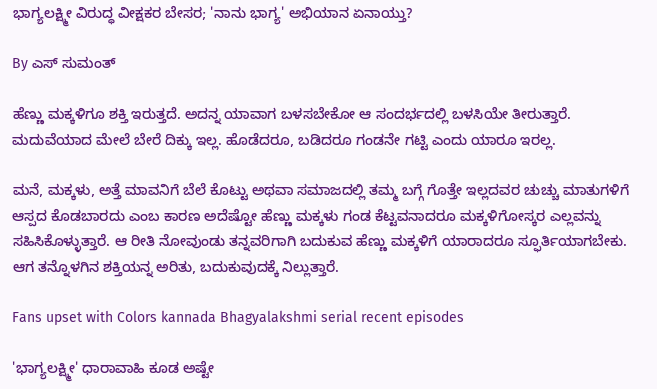ಭಾಗ್ಯಲಕ್ಷ್ಮೀ ವಿರುದ್ಧ ವೀಕ್ಷಕರ ಬೇಸರ; 'ನಾನು ಭಾಗ್ಯ' ಅಭಿಯಾನ ಏನಾಯ್ತು?

By ಎಸ್ ಸುಮಂತ್

ಹೆಣ್ಣು ಮಕ್ಕಳಿಗೂ ಶಕ್ತಿ ಇರುತ್ತದೆ. ಅದನ್ನ ಯಾವಾಗ ಬಳಸಬೇಕೋ ಆ ಸಂದರ್ಭದಲ್ಲಿ ಬಳಸಿಯೇ ತೀರುತ್ತಾರೆ. ಮದುವೆಯಾದ ಮೇಲೆ ಬೇರೆ ದಿಕ್ಕು ಇಲ್ಲ. ಹೊಡೆದರೂ, ಬಡಿದರೂ ಗಂಡನೇ ಗಟ್ಟಿ ಎಂದು ಯಾರೂ ಇರಲ್ಲ.

ಮನೆ, ಮಕ್ಕಳು, ಅತ್ತೆ ಮಾವನಿಗೆ ಬೆಲೆ ಕೊಟ್ಟು ಅಥವಾ ಸಮಾಜದಲ್ಲಿ ತಮ್ಮ ಬಗ್ಗೆ ಗೊತ್ತೇ ಇಲ್ಲದವರ ಚುಚ್ಚು ಮಾತುಗಳಿಗೆ ಆಸ್ಪದ ಕೊಡಬಾರದು ಎಂಬ ಕಾರಣ ಅದೆಷ್ಟೋ ಹೆಣ್ಣು ಮಕ್ಕಳು ಗಂಡ ಕೆಟ್ಟವನಾದರೂ ಮಕ್ಕಳಿಗೋಸ್ಕರ ಎಲ್ಲವನ್ನು ಸಹಿಸಿಕೊಳ್ಳುತ್ತಾರೆ. ಆ ರೀತಿ ನೋವುಂಡು ತನ್ನವರಿಗಾಗಿ ಬದುಕುವ ಹೆಣ್ಣು ಮಕ್ಕಳಿಗೆ ಯಾರಾದರೂ ಸ್ಫೂರ್ತಿಯಾಗಬೇಕು. ಆಗ ತನ್ನೊಳಗಿನ ಶಕ್ತಿಯನ್ನ ಅರಿತು, ಬದುಕುವುದಕ್ಕೆ ನಿಲ್ಲುತ್ತಾರೆ.

Fans upset with Colors kannada Bhagyalakshmi serial recent episodes

'ಭಾಗ್ಯಲಕ್ಷ್ಮೀ' ಧಾರಾವಾಹಿ ಕೂಡ ಅಷ್ಟೇ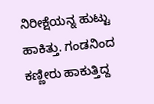ನಿರೀಕ್ಷೆಯನ್ನ ಹುಟ್ಟು ಹಾಕಿತ್ತು. ಗಂಡನಿಂದ ಕಣ್ಣೀರು ಹಾಕುತ್ತಿದ್ದ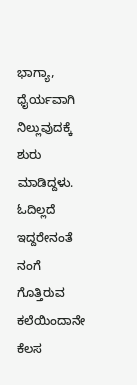ಭಾಗ್ಯಾ, ಧೈರ್ಯವಾಗಿ ನಿಲ್ಲುವುದಕ್ಕೆ ಶುರು ಮಾಡಿದ್ದಳು. ಓದಿಲ್ಲದೆ ಇದ್ದರೇನಂತೆ ನಂಗೆ ಗೊತ್ತಿರುವ ಕಲೆಯಿಂದಾನೇ ಕೆಲಸ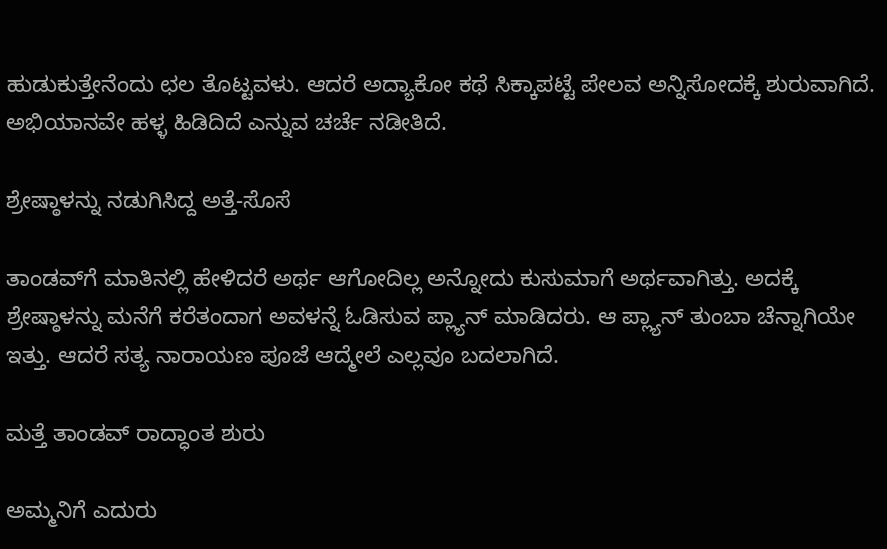ಹುಡುಕುತ್ತೇನೆಂದು ಛಲ ತೊಟ್ಟವಳು. ಆದರೆ ಅದ್ಯಾಕೋ ಕಥೆ ಸಿಕ್ಕಾಪಟ್ಟೆ ಪೇಲವ ಅನ್ನಿಸೋದಕ್ಕೆ ಶುರುವಾಗಿದೆ. ಅಭಿಯಾನವೇ ಹಳ್ಳ ಹಿಡಿದಿದೆ ಎನ್ನುವ ಚರ್ಚೆ ನಡೀತಿದೆ.

ಶ್ರೇಷ್ಠಾಳನ್ನು ನಡುಗಿಸಿದ್ದ ಅತ್ತೆ-ಸೊಸೆ

ತಾಂಡವ್‌ಗೆ ಮಾತಿನಲ್ಲಿ ಹೇಳಿದರೆ ಅರ್ಥ ಆಗೋದಿಲ್ಲ ಅನ್ನೋದು ಕುಸುಮಾಗೆ ಅರ್ಥವಾಗಿತ್ತು. ಅದಕ್ಕೆ ಶ್ರೇಷ್ಠಾಳನ್ನು ಮನೆಗೆ ಕರೆತಂದಾಗ ಅವಳನ್ನೆ ಓಡಿಸುವ ಪ್ಲ್ಯಾನ್ ಮಾಡಿದರು. ಆ ಪ್ಲ್ಯಾನ್ ತುಂಬಾ ಚೆನ್ನಾಗಿಯೇ ಇತ್ತು. ಆದರೆ ಸತ್ಯ ನಾರಾಯಣ ಪೂಜೆ ಆದ್ಮೇಲೆ ಎಲ್ಲವೂ ಬದಲಾಗಿದೆ.

ಮತ್ತೆ ತಾಂಡವ್ ರಾದ್ಧಾಂತ ಶುರು

ಅಮ್ಮನಿಗೆ ಎದುರು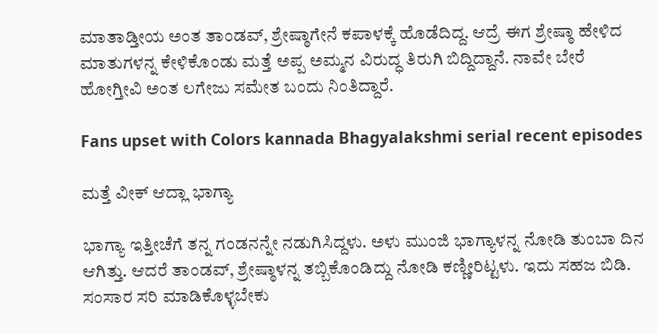ಮಾತಾಡ್ತೀಯ ಅಂತ ತಾಂಡವ್, ಶ್ರೇಷ್ಠಾಗೇನೆ ಕಪಾಳಕ್ಕೆ ಹೊಡೆದಿದ್ದ. ಆದ್ರೆ ಈಗ ಶ್ರೇಷ್ಠಾ ಹೇಳಿದ ಮಾತುಗಳನ್ನ ಕೇಳಿಕೊಂಡು ಮತ್ತೆ ಅಪ್ಪ ಅಮ್ಮನ ವಿರುದ್ಧ ತಿರುಗಿ ಬಿದ್ದಿದ್ದಾನೆ. ನಾವೇ ಬೇರೆ ಹೋಗ್ತೀವಿ ಅಂತ ಲಗೇಜು ಸಮೇತ ಬಂದು ನಿಂತಿದ್ದಾರೆ.

Fans upset with Colors kannada Bhagyalakshmi serial recent episodes

ಮತ್ತೆ ವೀಕ್ ಆದ್ಲಾ ಭಾಗ್ಯಾ

ಭಾಗ್ಯಾ ಇತ್ತೀಚೆಗೆ ತನ್ನ ಗಂಡನನ್ನೇ ನಡುಗಿಸಿದ್ದಳು. ಅಳು ಮುಂಜಿ ಭಾಗ್ಯಾಳನ್ನ ನೋಡಿ ತುಂಬಾ ದಿನ ಆಗಿತ್ತು. ಆದರೆ ತಾಂಡವ್, ಶ್ರೇಷ್ಠಾಳನ್ನ ತಬ್ಬಿಕೊಂಡಿದ್ದು ನೋಡಿ ಕಣ್ಣೀರಿಟ್ಟಳು. ಇದು ಸಹಜ ಬಿಡಿ. ಸಂಸಾರ ಸರಿ ಮಾಡಿಕೊಳ್ಳಬೇಕು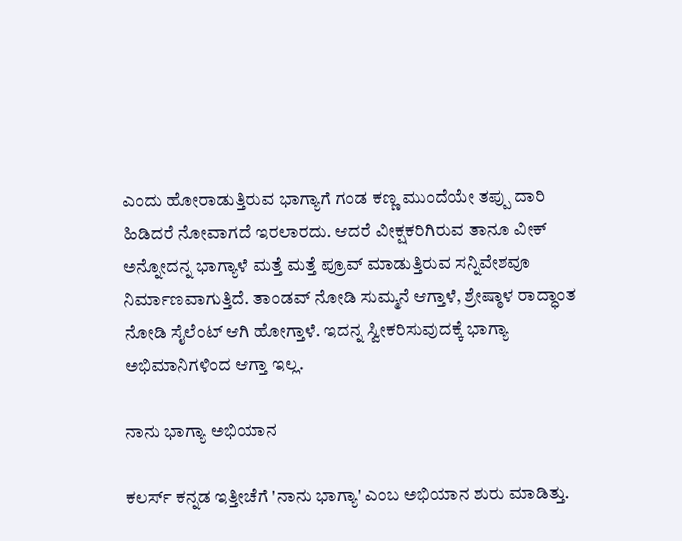ಎಂದು ಹೋರಾಡುತ್ತಿರುವ ಭಾಗ್ಯಾಗೆ ಗಂಡ ಕಣ್ಣ ಮುಂದೆಯೇ ತಪ್ಪು ದಾರಿ ಹಿಡಿದರೆ ನೋವಾಗದೆ ಇರಲಾರದು. ಆದರೆ ವೀಕ್ಷಕರಿಗಿರುವ ತಾನೂ ವೀಕ್ ಅನ್ನೋದನ್ನ ಭಾಗ್ಯಾಳೆ ಮತ್ತೆ ಮತ್ತೆ ಪ್ರೂವ್ ಮಾಡುತ್ತಿರುವ ಸನ್ನಿವೇಶವೂ ನಿರ್ಮಾಣವಾಗುತ್ತಿದೆ. ತಾಂಡವ್ ನೋಡಿ ಸುಮ್ಮನೆ ಆಗ್ತಾಳೆ, ಶ್ರೇಷ್ಠಾಳ ರಾದ್ಧಾಂತ ನೋಡಿ ಸೈಲೆಂಟ್ ಆಗಿ ಹೋಗ್ತಾಳೆ. ಇದನ್ನ ಸ್ವೀಕರಿಸುವುದಕ್ಕೆ ಭಾಗ್ಯಾ ಅಭಿಮಾನಿಗಳಿಂದ ಆಗ್ತಾ ಇಲ್ಲ.

ನಾನು ಭಾಗ್ಯಾ ಅಭಿಯಾನ

ಕಲರ್ಸ್ ಕನ್ನಡ ಇತ್ತೀಚೆಗೆ 'ನಾನು ಭಾಗ್ಯಾ' ಎಂಬ ಅಭಿಯಾನ ಶುರು ಮಾಡಿತ್ತು.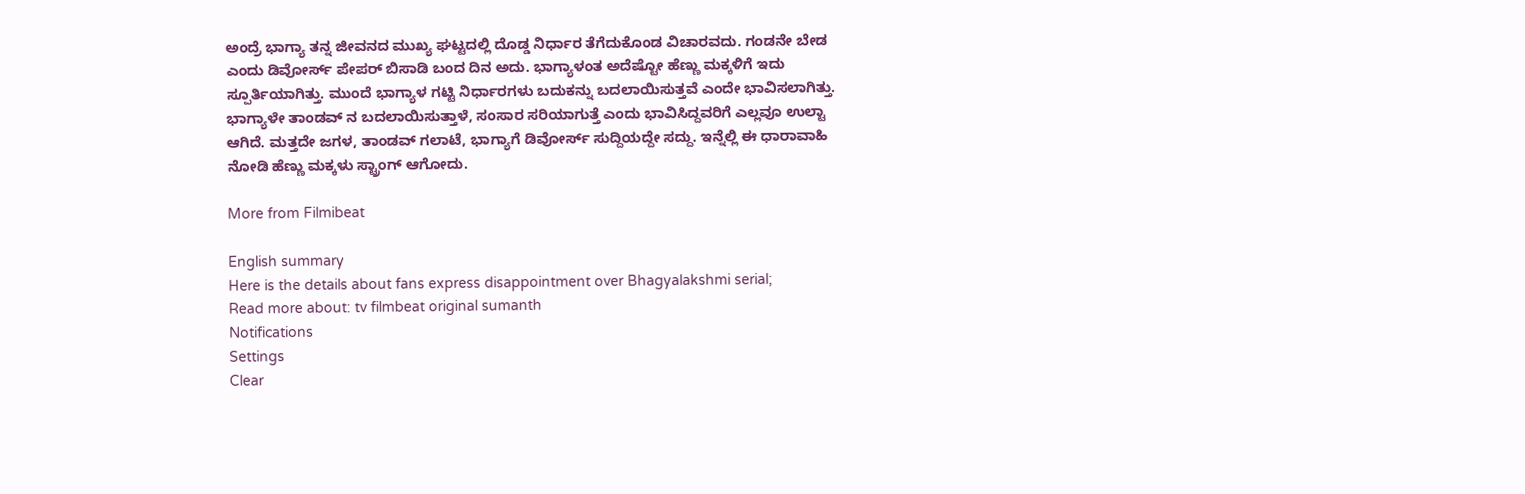ಅಂದ್ರೆ‌ ಭಾಗ್ಯಾ ತನ್ನ ಜೀವನದ ಮುಖ್ಯ ಘಟ್ಟದಲ್ಲಿ ದೊಡ್ಡ ನಿರ್ಧಾರ ತೆಗೆದುಕೊಂಡ ವಿಚಾರವದು. ಗಂಡನೇ ಬೇಡ ಎಂದು ಡಿವೋರ್ಸ್ ಪೇಪರ್ ಬಿಸಾಡಿ ಬಂದ ದಿನ ಅದು. ಭಾಗ್ಯಾಳಂತ ಅದೆಷ್ಟೋ ಹೆಣ್ಣು ಮಕ್ಕಳಿಗೆ ಇದು ಸ್ಪೂರ್ತಿಯಾಗಿತ್ತು. ಮುಂದೆ ಭಾಗ್ಯಾಳ ಗಟ್ಟಿ ನಿರ್ಧಾರಗಳು ಬದುಕನ್ನು ಬದಲಾಯಿಸುತ್ತವೆ ಎಂದೇ ಭಾವಿಸಲಾಗಿತ್ತು. ಭಾಗ್ಯಾಳೇ ತಾಂಡವ್ ನ ಬದಲಾಯಿಸುತ್ತಾಳೆ, ಸಂಸಾರ ಸರಿಯಾಗುತ್ತೆ ಎಂದು ಭಾವಿಸಿದ್ದವರಿಗೆ ಎಲ್ಲವೂ ಉಲ್ಟಾ ಆಗಿದೆ. ಮತ್ತದೇ ಜಗಳ, ತಾಂಡವ್ ಗಲಾಟೆ, ಭಾಗ್ಯಾಗೆ ಡಿವೋರ್ಸ್‌ ಸುದ್ದಿಯದ್ದೇ ಸದ್ದು. ಇನ್ನೆಲ್ಲಿ ಈ ಧಾರಾವಾಹಿ ನೋಡಿ ಹೆಣ್ಣು ಮಕ್ಕಳು ಸ್ಟ್ರಾಂಗ್ ಆಗೋದು.

More from Filmibeat

English summary
Here is the details about fans express disappointment over Bhagyalakshmi serial;
Read more about: tv filmbeat original sumanth
Notifications
Settings
Clear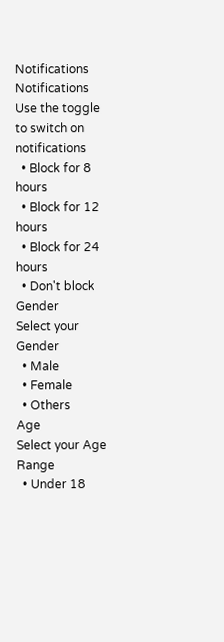Notifications
Notifications
Use the toggle to switch on notifications
  • Block for 8 hours
  • Block for 12 hours
  • Block for 24 hours
  • Don't block
Gender
Select your Gender
  • Male
  • Female
  • Others
Age
Select your Age Range
  • Under 18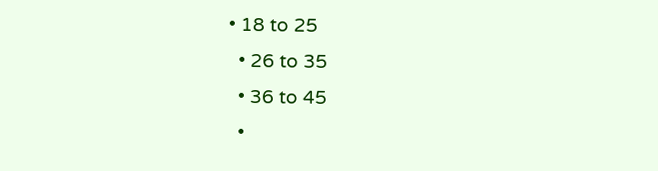• 18 to 25
  • 26 to 35
  • 36 to 45
  •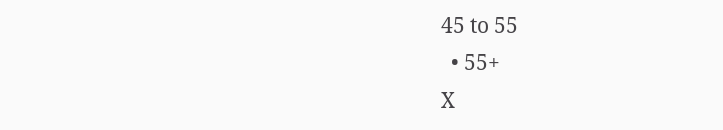45 to 55
  • 55+
X